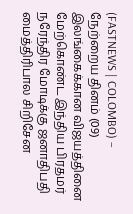(FASTNEWS | COLOMBO) – நேற்றைய தினம் (09) இலங்கைக்கான விஜயத்தினை மேற்கொண்ட இந்திய பிரதமர் நரேந்திர மோடிக்கு ஜனாதிபதி மைத்திரிபால சிறிசேன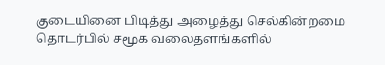குடையினை பிடித்து அழைத்து செல்கின்றமை தொடர்பில் சமூக வலைதளங்களில்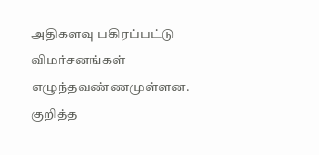அதிகளவு பகிரப்பட்டு விமர்சனங்கள் எழுந்தவண்ணமுள்ளன.
குறித்த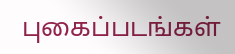புகைப்படங்கள்